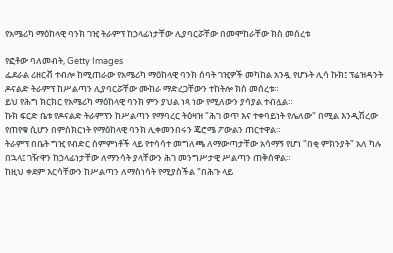የአሜሪካ ማዕከላዊ ባንክ ገዢ ትራምፕ ከኃላፊነታቸው ሊያባርሯቸው በመሞከራቸው ክስ መሰረቱ

የፎቶው ባለመብት, Getty Images
ፌደራል ሪዘርቭ ተብሎ ከሚጠራው የአሜሪካ ማዕከላዊ ባንክ ሰባት ገዢዎች መካከል አንዷ የሆኑት ሊሳ ኩክ፤ ፕሬዝዳንት ዶናልድ ትራምፕ ከሥልጣን ሊያባርሯቸው ሙከራ ማድረጋቸውን ተከትሎ ክስ መሰረቱ።
ይህ የሕግ ክርክር የአሜሪካ ማዕከላዊ ባንክ ምን ያህል ነጻ ነው የሚለውን ያሳያል ተብሏል።
ኩክ ፍርድ ቤቱ የዶናልድ ትራምፕን ከሥልጣን የማባረር ትዕዛዝ "ሕገ ወጥ እና ተቀባይነት የሌለው" በሚል እንዲሽረው የጠየቁ ሲሆን በምስክርነት የማዕከላዊ ባንክ ሊቀመንበሩን ጄሮሜ ፖውልን ጠርተዋል።
ትራምፕ በቤት ግዢ የብድር ስምምነቶች ላይ የተሳሳተ መግለጫ ለማውጣታቸው አሳማኝ የሆነ "በቂ ምክንያት" አለ ካሉ በኋላ፤ ገዥዋን ከኃላፊነታቸው ለማንሳት ያላቸውን ሕገ መንግሥታዊ ሥልጣን ጠቅሰዋል።
ከዚህ ቀደም እርሳቸውን ከሥልጣን ለማስነሳት የሚያስችል "በሕጉ ላይ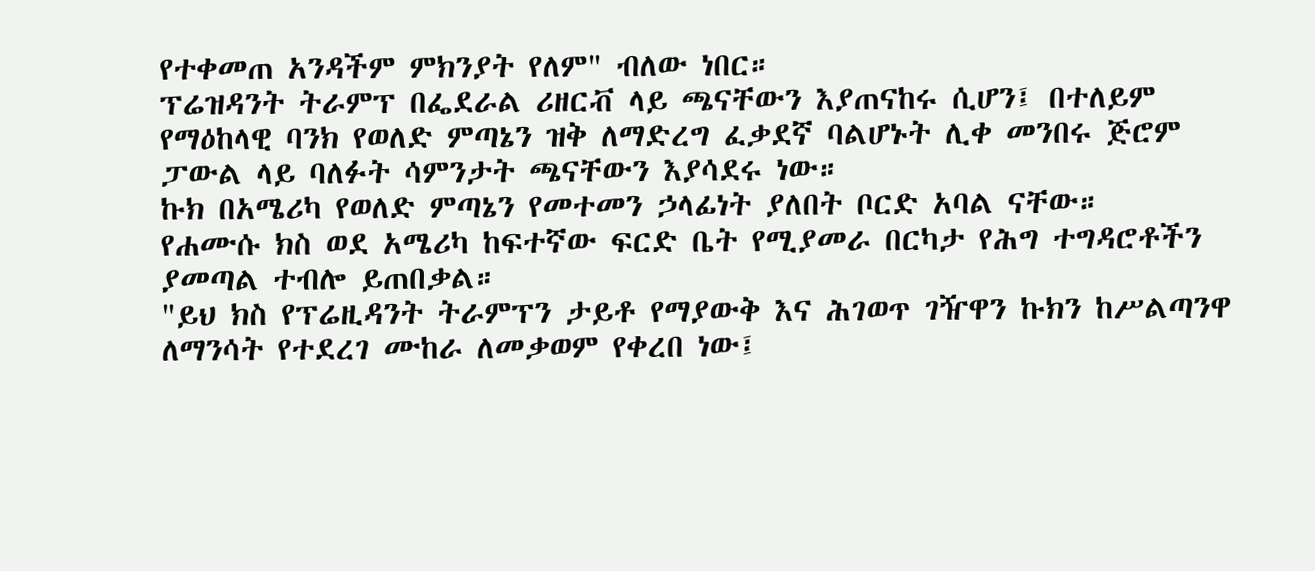የተቀመጠ አንዳችም ምክንያት የለም" ብለው ነበር።
ፕሬዝዳንት ትራምፕ በፌደራል ሪዘርቭ ላይ ጫናቸውን እያጠናከሩ ሲሆን፤ በተለይም የማዕከላዊ ባንክ የወለድ ምጣኔን ዝቅ ለማድረግ ፈቃደኛ ባልሆኑት ሊቀ መንበሩ ጅሮም ፓውል ላይ ባለፉት ሳምንታት ጫናቸውን እያሳደሩ ነው።
ኩክ በአሜሪካ የወለድ ምጣኔን የመተመን ኃላፊነት ያለበት ቦርድ አባል ናቸው።
የሐሙሱ ክስ ወደ አሜሪካ ከፍተኛው ፍርድ ቤት የሚያመራ በርካታ የሕግ ተግዳሮቶችን ያመጣል ተብሎ ይጠበቃል።
"ይህ ክስ የፕሬዚዳንት ትራምፕን ታይቶ የማያውቅ እና ሕገወጥ ገዥዋን ኩክን ከሥልጣንዋ ለማንሳት የተደረገ ሙከራ ለመቃወም የቀረበ ነው፤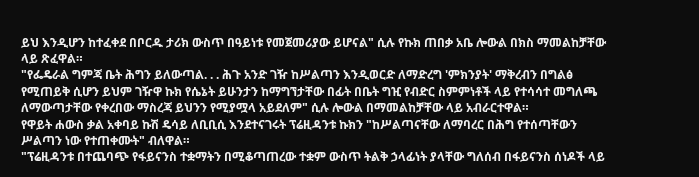ይህ እንዲሆን ከተፈቀደ በቦርዱ ታሪክ ውስጥ በዓይነቱ የመጀመሪያው ይሆናል" ሲሉ የኩክ ጠበቃ አቤ ሎውል በክስ ማመልከቻቸው ላይ ጽፈዋል።
"የፌዴራል ግምጃ ቤት ሕግን ይለውጣል. . . ሕጉ አንድ ገዥ ከሥልጣን እንዲወርድ ለማድረግ 'ምክንያት' ማቅረብን በግልፅ የሚጠይቅ ሲሆን ይህም ገዥዋ ኩክ የሴኔት ይሁንታን ከማግኘታቸው በፊት በቤት ግዢ የብድር ስምምነቶች ላይ የተሳሳተ መግለጫ ለማውጣታቸው የቀረበው ማስረጃ ይህንን የሚያሟላ አይደለም" ሲሉ ሎውል በማመልከቻቸው ላይ አብራርተዋል።
የዋይት ሐውስ ቃል አቀባይ ኩሽ ዴሳይ ለቢቢሲ እንደተናገሩት ፕሬዚዳንቱ ኩክን "ከሥልጣናቸው ለማባረር በሕግ የተሰጣቸውን ሥልጣን ነው የተጠቀሙት" ብለዋል።
"ፕሬዚዳንቱ በተጨባጭ የፋይናንስ ተቋማትን በሚቆጣጠረው ተቋም ውስጥ ትልቅ ኃላፊነት ያላቸው ግለሰብ በፋይናንስ ሰነዶች ላይ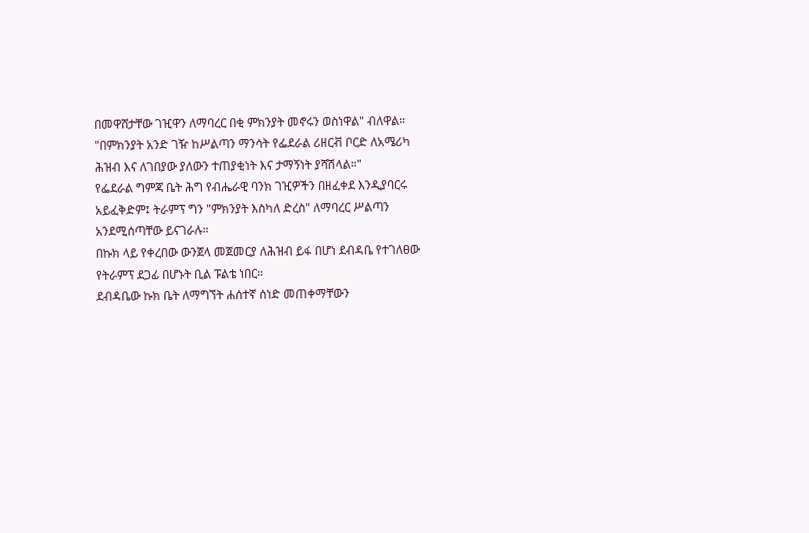በመዋሸታቸው ገዢዋን ለማባረር በቂ ምክንያት መኖሩን ወስነዋል" ብለዋል።
"በምክንያት አንድ ገዥ ከሥልጣን ማንሳት የፌደራል ሪዘርቭ ቦርድ ለአሜሪካ ሕዝብ እና ለገበያው ያለውን ተጠያቂነት እና ታማኝነት ያሻሽላል።"
የፌደራል ግምጃ ቤት ሕግ የብሔራዊ ባንክ ገዢዎችን በዘፈቀደ እንዲያባርሩ አይፈቅድም፤ ትራምፕ ግን "ምክንያት እስካለ ድረስ" ለማባረር ሥልጣን አንደሚሰጣቸው ይናገራሉ።
በኩክ ላይ የቀረበው ውንጀላ መጀመርያ ለሕዝብ ይፋ በሆነ ደብዳቤ የተገለፀው የትራምፕ ደጋፊ በሆኑት ቢል ፑልቴ ነበር።
ደብዳቤው ኩክ ቤት ለማግኘት ሐሰተኛ ሰነድ መጠቀማቸውን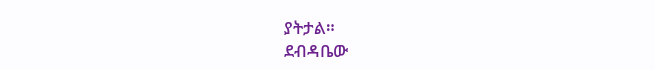ያትታል።
ደብዳቤው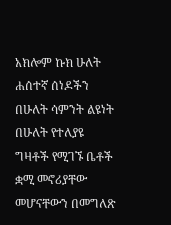አክሎም ኩክ ሁለት ሐሰተኛ ሰነዶችን በሁለት ሳምንት ልዩነት በሁለት የተለያዩ ግዛቶች የሚገኙ ቤቶች ቋሚ መኖሪያቸው መሆናቸውን በመግለጽ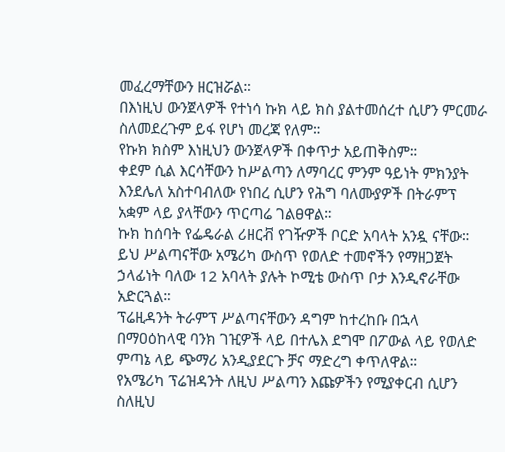መፈረማቸውን ዘርዝሯል።
በእነዚህ ውንጀላዎች የተነሳ ኩክ ላይ ክስ ያልተመሰረተ ሲሆን ምርመራ ስለመደረጉም ይፋ የሆነ መረጃ የለም።
የኩክ ክስም እነዚህን ውንጀላዎች በቀጥታ አይጠቅስም።
ቀደም ሲል እርሳቸውን ከሥልጣን ለማባረር ምንም ዓይነት ምክንያት እንደሌለ አስተባብለው የነበረ ሲሆን የሕግ ባለሙያዎች በትራምፕ አቋም ላይ ያላቸውን ጥርጣሬ ገልፀዋል።
ኩክ ከሰባት የፌዴራል ሪዘርቭ የገዥዎች ቦርድ አባላት አንዷ ናቸው። ይህ ሥልጣናቸው አሜሪካ ውስጥ የወለድ ተመኖችን የማዘጋጀት ኃላፊነት ባለው 12 አባላት ያሉት ኮሚቴ ውስጥ ቦታ እንዲኖራቸው አድርጓል።
ፕሬዚዳንት ትራምፕ ሥልጣናቸውን ዳግም ከተረከቡ በኋላ በማዐዕከላዊ ባንክ ገዢዎች ላይ በተሌእ ደግሞ በፖውል ላይ የወለድ ምጣኔ ላይ ጭማሪ አንዲያደርጉ ቻና ማድረግ ቀጥለዋል።
የአሜሪካ ፕሬዝዳንት ለዚህ ሥልጣን እጩዎችን የሚያቀርብ ሲሆን ስለዚህ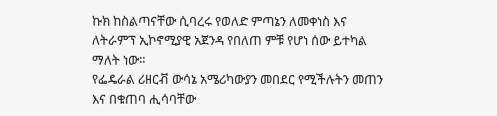ኩክ ከስልጣናቸው ሲባረሩ የወለድ ምጣኔን ለመቀነስ እና ለትራምፕ ኢኮኖሚያዊ አጀንዳ የበለጠ ምቹ የሆነ ሰው ይተካል ማለት ነው።
የፌዴራል ሪዘርቭ ውሳኔ አሜሪካውያን መበደር የሚችሉትን መጠን እና በቁጠባ ሒሳባቸው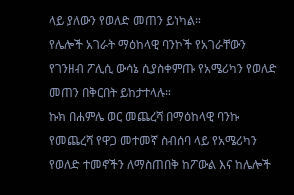ላይ ያለውን የወለድ መጠን ይነካል።
የሌሎች አገራት ማዕከላዊ ባንኮች የአገራቸውን የገንዘብ ፖሊሲ ውሳኔ ሲያስቀምጡ የአሜሪካን የወለድ መጠን በቅርበት ይከታተላሉ።
ኩክ በሐምሌ ወር መጨረሻ በማዕከላዊ ባንኩ የመጨረሻ የዋጋ መተመኛ ስብሰባ ላይ የአሜሪካን የወለድ ተመኖችን ለማስጠበቅ ከፖውል እና ከሌሎች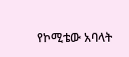የኮሚቴው አባላት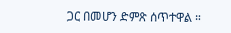ጋር በመሆን ድምጽ ሰጥተዋል ።